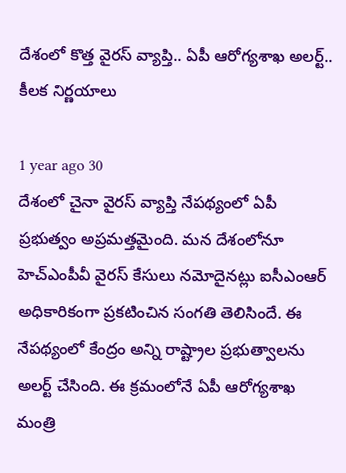దేశంలో కొత్త వైరస్ వ్యాప్తి.. ఏపీ ఆరోగ్యశాఖ అలర్ట్.. కీలక నిర్ణయాలు

1 year ago 30
దేశంలో చైనా వైరస్ వ్యాప్తి నేపథ్యంలో ఏపీ ప్రభుత్వం అప్రమత్తమైంది. మన దేశంలోనూ హెచ్ఎంపీవీ వైరస్ కేసులు నమోదైనట్లు ఐసీఎంఆర్ అధికారికంగా ప్రకటించిన సంగతి తెలిసిందే. ఈ నేపథ్యంలో కేంద్రం అన్ని రాష్ట్రాల ప్రభుత్వాలను అలర్ట్ చేసింది. ఈ క్రమంలోనే ఏపీ ఆరోగ్యశాఖ మంత్రి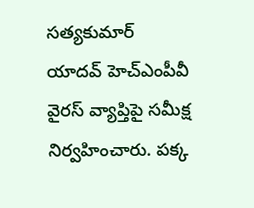సత్యకుమార్ యాదవ్ హెచ్ఎంపీవీ వైరస్ వ్యాప్తిపై సమీక్ష నిర్వహించారు. పక్క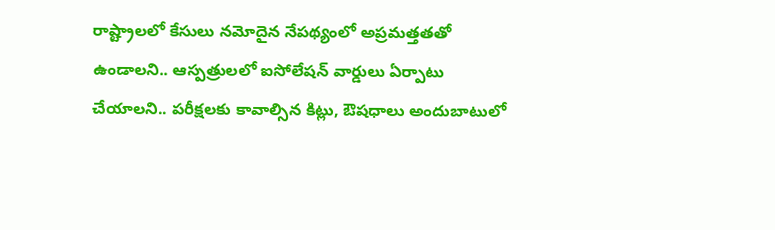రాష్ట్రాలలో కేసులు నమోదైన నేపథ్యంలో అప్రమత్తతతో ఉండాలని.. ఆస్పత్రులలో ఐసోలేషన్ వార్డులు ఏర్పాటు చేయాలని.. పరీక్షలకు కావాల్సిన కిట్లు, ఔషధాలు అందుబాటులో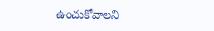ఉంచుకోవాలని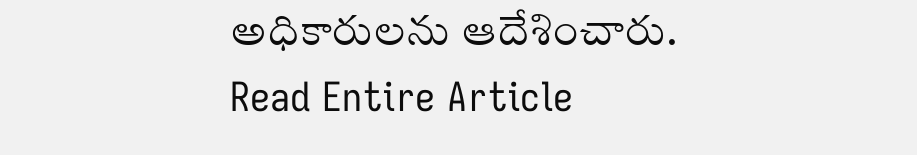అధికారులను ఆదేశించారు.
Read Entire Article